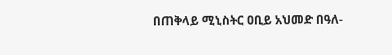በጠቅላይ ሚኒስትር ዐቢይ አህመድ በዓለ-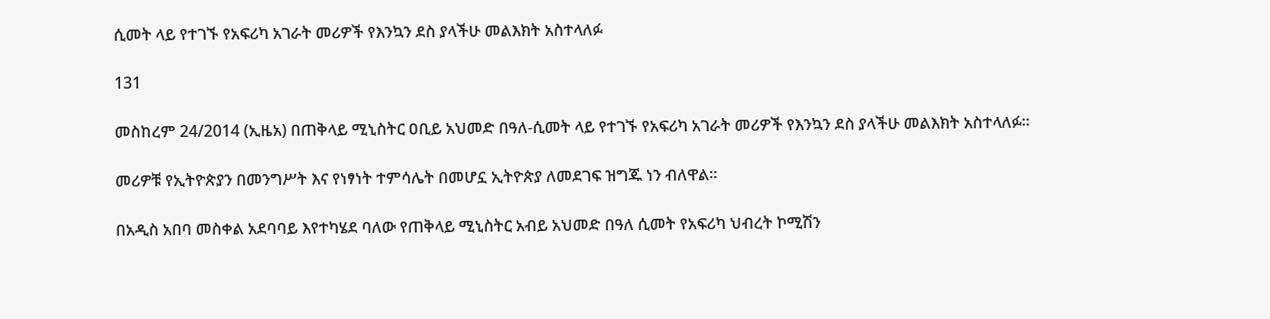ሲመት ላይ የተገኙ የአፍሪካ አገራት መሪዎች የእንኳን ደስ ያላችሁ መልእክት አስተላለፉ

131

መስከረም 24/2014 (ኢዜአ) በጠቅላይ ሚኒስትር ዐቢይ አህመድ በዓለ-ሲመት ላይ የተገኙ የአፍሪካ አገራት መሪዎች የእንኳን ደስ ያላችሁ መልእክት አስተላለፉ።

መሪዎቹ የኢትዮጵያን በመንግሥት እና የነፃነት ተምሳሌት በመሆኗ ኢትዮጵያ ለመደገፍ ዝግጁ ነን ብለዋል።

በአዲስ አበባ መስቀል አደባባይ እየተካሄደ ባለው የጠቅላይ ሚኒስትር አብይ አህመድ በዓለ ሲመት የአፍሪካ ህብረት ኮሚሽን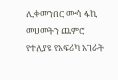ሊቀመንበር ሙሳ ፋኪ  መሀመትን ጨምሮ የተለያዩ የአፍሪካ አገራት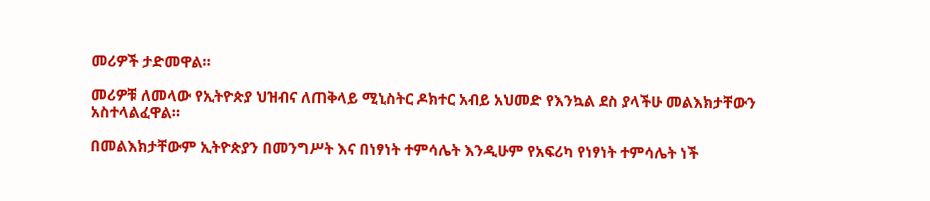መሪዎች ታድመዋል።

መሪዎቹ ለመላው የኢትዮጵያ ህዝብና ለጠቅላይ ሚኒስትር ዶክተር አብይ አህመድ የእንኳል ደስ ያላችሁ መልእክታቸውን አስተላልፈዋል።

በመልእክታቸውም ኢትዮጵያን በመንግሥት እና በነፃነት ተምሳሌት እንዲሁም የአፍሪካ የነፃነት ተምሳሌት ነች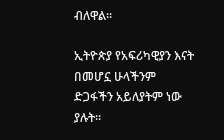ብለዋል።

ኢትዮጵያ የአፍሪካዊያን እናት በመሆኗ ሁላችንም ድጋፋችን አይለያትም ነው ያሉት።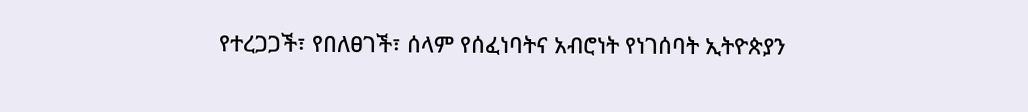የተረጋጋች፣ የበለፀገች፣ ሰላም የሰፈነባትና አብሮነት የነገሰባት ኢትዮጵያን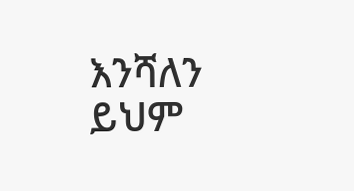እንሻለን ይህም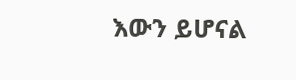እውን ይሆናል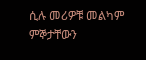ሲሉ መሪዎቹ መልካም ምኞታቸውን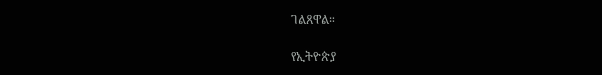ገልጸዋል።

የኢትዮጵያ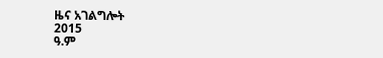ዜና አገልግሎት
2015
ዓ.ም